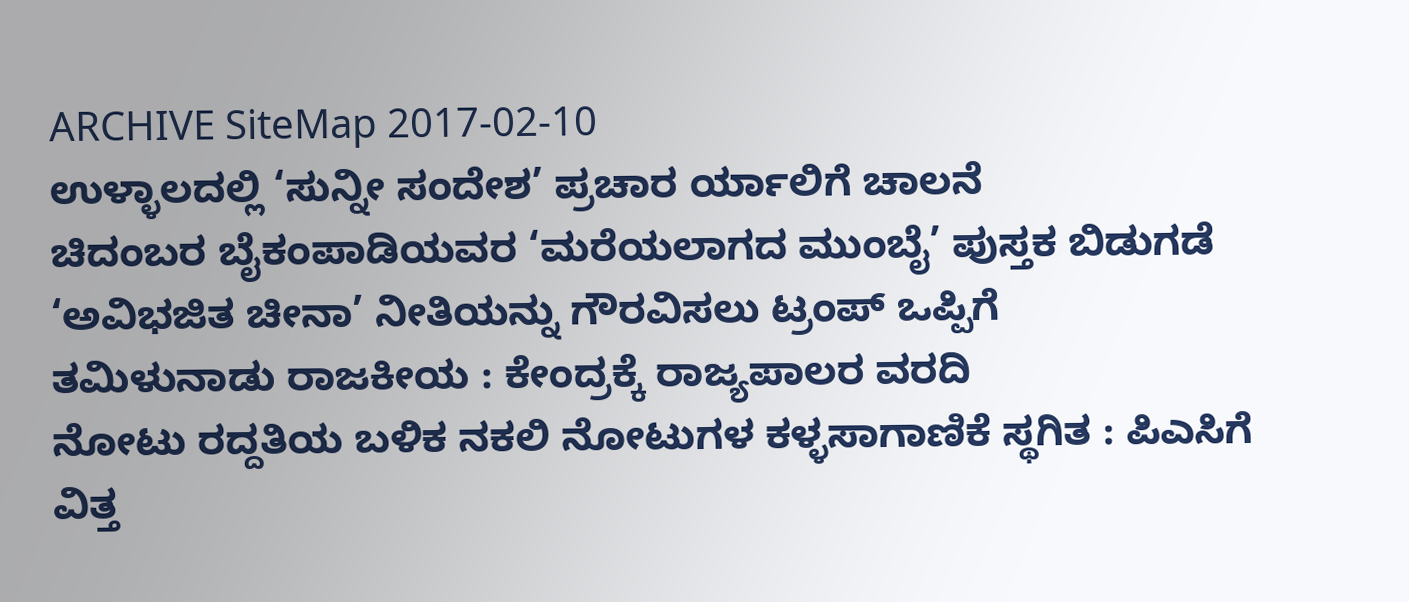ARCHIVE SiteMap 2017-02-10
ಉಳ್ಳಾಲದಲ್ಲಿ ‘ಸುನ್ನೀ ಸಂದೇಶ’ ಪ್ರಚಾರ ರ್ಯಾಲಿಗೆ ಚಾಲನೆ
ಚಿದಂಬರ ಬೈಕಂಪಾಡಿಯವರ ‘ಮರೆಯಲಾಗದ ಮುಂಬೈ’ ಪುಸ್ತಕ ಬಿಡುಗಡೆ
‘ಅವಿಭಜಿತ ಚೀನಾ’ ನೀತಿಯನ್ನು ಗೌರವಿಸಲು ಟ್ರಂಪ್ ಒಪ್ಪಿಗೆ
ತಮಿಳುನಾಡು ರಾಜಕೀಯ : ಕೇಂದ್ರಕ್ಕೆ ರಾಜ್ಯಪಾಲರ ವರದಿ
ನೋಟು ರದ್ದತಿಯ ಬಳಿಕ ನಕಲಿ ನೋಟುಗಳ ಕಳ್ಳಸಾಗಾಣಿಕೆ ಸ್ಥಗಿತ : ಪಿಎಸಿಗೆ ವಿತ್ತ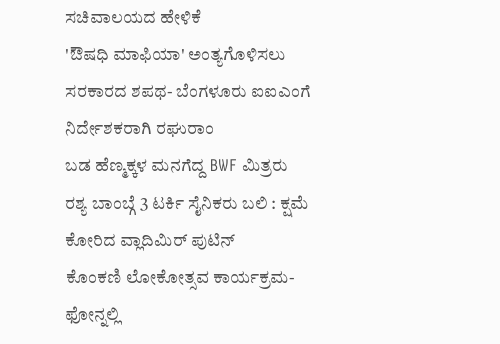ಸಚಿವಾಲಯದ ಹೇಳಿಕೆ
'ಔಷಧಿ ಮಾಫಿಯಾ' ಅಂತ್ಯಗೊಳಿಸಲು ಸರಕಾರದ ಶಪಥ- ಬೆಂಗಳೂರು ಐಐಎಂಗೆ ನಿರ್ದೇಶಕರಾಗಿ ರಘುರಾಂ
ಬಡ ಹೆಣ್ಮಕ್ಕಳ ಮನಗೆದ್ದ BWF ಮಿತ್ರರು
ರಶ್ಯ ಬಾಂಬ್ಗೆ 3 ಟರ್ಕಿ ಸೈನಿಕರು ಬಲಿ : ಕ್ಷಮೆ ಕೋರಿದ ವ್ಲಾದಿಮಿರ್ ಪುಟಿನ್
ಕೊಂಕಣಿ ಲೋಕೋತ್ಸವ ಕಾರ್ಯಕ್ರಮ- ಫೋನ್ನಲ್ಲಿ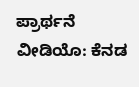ಪ್ರಾರ್ಥನೆ ವೀಡಿಯೊ: ಕೆನಡ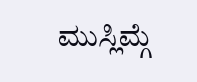ಮುಸ್ಲಿಮ್ಗೆ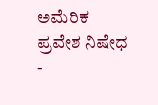ಅಮೆರಿಕ ಪ್ರವೇಶ ನಿಷೇಧ
-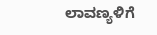ಲಾವಣ್ಯಳಿಗೆ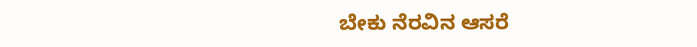ಬೇಕು ನೆರವಿನ ಆಸರೆ